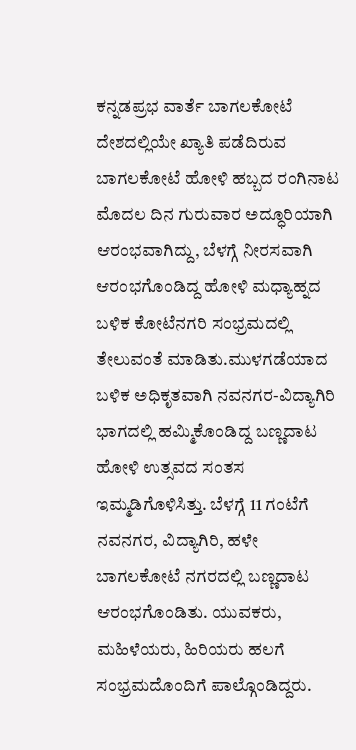ಕನ್ನಡಪ್ರಭ ವಾರ್ತೆ ಬಾಗಲಕೋಟೆ
ದೇಶದಲ್ಲಿಯೇ ಖ್ಯಾತಿ ಪಡೆದಿರುವ ಬಾಗಲಕೋಟೆ ಹೋಳಿ ಹಬ್ಬದ ರಂಗಿನಾಟ ಮೊದಲ ದಿನ ಗುರುವಾರ ಅದ್ಧೂರಿಯಾಗಿ ಆರಂಭವಾಗಿದ್ದು, ಬೆಳಗ್ಗೆ ನೀರಸವಾಗಿ ಆರಂಭಗೊಂಡಿದ್ದ ಹೋಳಿ ಮಧ್ಯಾಹ್ನದ ಬಳಿಕ ಕೋಟೆನಗರಿ ಸಂಭ್ರಮದಲ್ಲಿ ತೇಲುವಂತೆ ಮಾಡಿತು.ಮುಳಗಡೆಯಾದ ಬಳಿಕ ಅಧಿಕೃತವಾಗಿ ನವನಗರ-ವಿದ್ಯಾಗಿರಿ ಭಾಗದಲ್ಲಿ ಹಮ್ಮಿಕೊಂಡಿದ್ದ ಬಣ್ಣದಾಟ ಹೋಳಿ ಉತ್ಸವದ ಸಂತಸ ಇಮ್ಮಡಿಗೊಳಿಸಿತ್ತು. ಬೆಳಗ್ಗೆ 11 ಗಂಟೆಗೆ ನವನಗರ, ವಿದ್ಯಾಗಿರಿ, ಹಳೇ ಬಾಗಲಕೋಟೆ ನಗರದಲ್ಲಿ ಬಣ್ಣದಾಟ ಆರಂಭಗೊಂಡಿತು. ಯುವಕರು, ಮಹಿಳೆಯರು, ಹಿರಿಯರು ಹಲಗೆ ಸಂಭ್ರಮದೊಂದಿಗೆ ಪಾಲ್ಗೊಂಡಿದ್ದರು.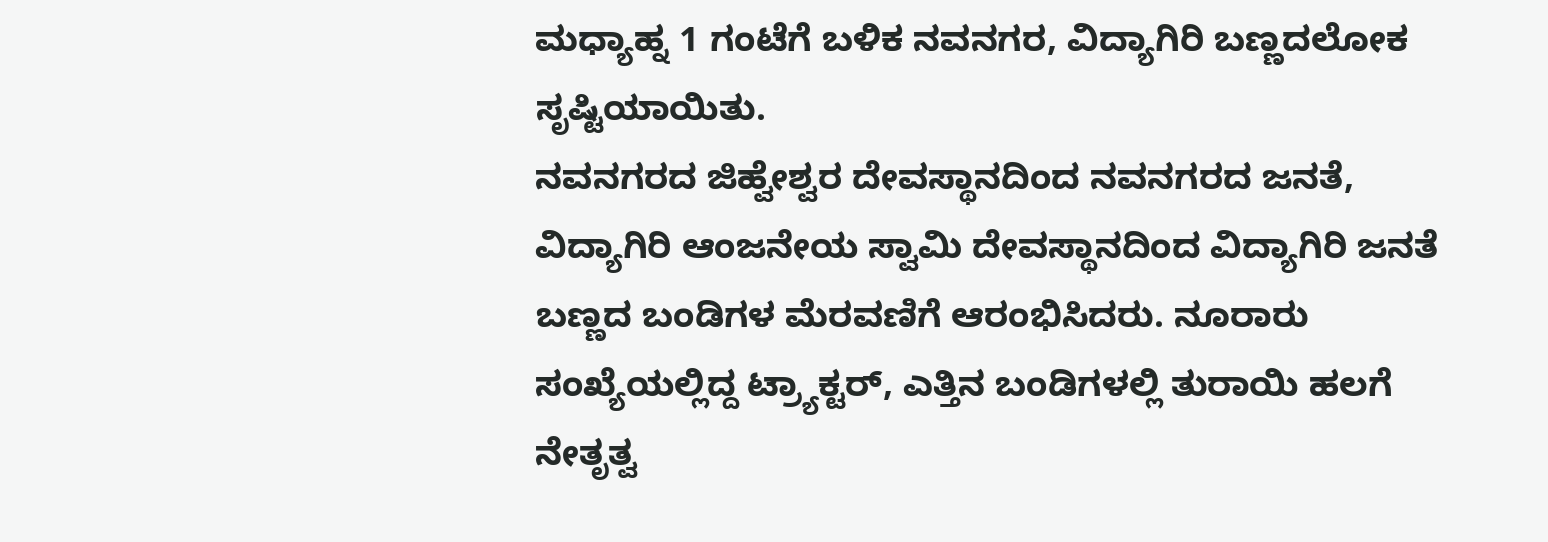ಮಧ್ಯಾಹ್ನ 1 ಗಂಟೆಗೆ ಬಳಿಕ ನವನಗರ, ವಿದ್ಯಾಗಿರಿ ಬಣ್ಣದಲೋಕ ಸೃಷ್ಟಿಯಾಯಿತು.
ನವನಗರದ ಜಿಹ್ವೇಶ್ವರ ದೇವಸ್ಥಾನದಿಂದ ನವನಗರದ ಜನತೆ, ವಿದ್ಯಾಗಿರಿ ಆಂಜನೇಯ ಸ್ವಾಮಿ ದೇವಸ್ಥಾನದಿಂದ ವಿದ್ಯಾಗಿರಿ ಜನತೆ ಬಣ್ಣದ ಬಂಡಿಗಳ ಮೆರವಣಿಗೆ ಆರಂಭಿಸಿದರು. ನೂರಾರು ಸಂಖ್ಯೆಯಲ್ಲಿದ್ದ ಟ್ರ್ಯಾಕ್ಟರ್, ಎತ್ತಿನ ಬಂಡಿಗಳಲ್ಲಿ ತುರಾಯಿ ಹಲಗೆ ನೇತೃತ್ವ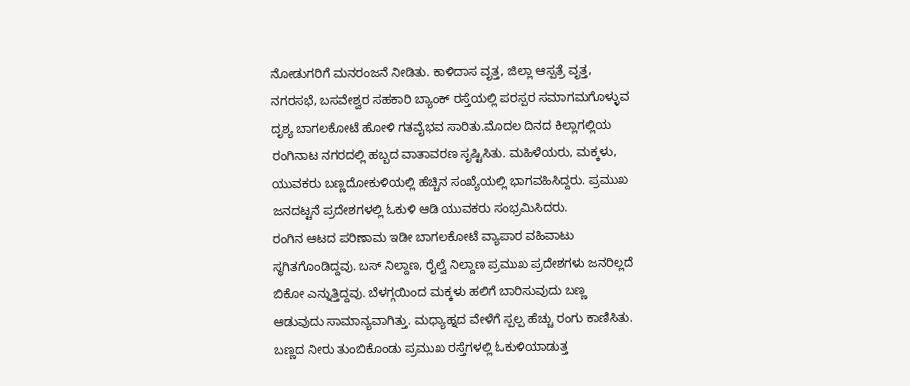ನೋಡುಗರಿಗೆ ಮನರಂಜನೆ ನೀಡಿತು. ಕಾಳಿದಾಸ ವೃತ್ತ, ಜಿಲ್ಲಾ ಆಸ್ಪತ್ರೆ ವೃತ್ತ, ನಗರಸಭೆ, ಬಸವೇಶ್ವರ ಸಹಕಾರಿ ಬ್ಯಾಂಕ್ ರಸ್ತೆಯಲ್ಲಿ ಪರಸ್ಪರ ಸಮಾಗಮಗೊಳ್ಳುವ ದೃಶ್ಯ ಬಾಗಲಕೋಟೆ ಹೋಳಿ ಗತವೈಭವ ಸಾರಿತು.ಮೊದಲ ದಿನದ ಕಿಲ್ಲಾಗಲ್ಲಿಯ ರಂಗಿನಾಟ ನಗರದಲ್ಲಿ ಹಬ್ಬದ ವಾತಾವರಣ ಸೃಷ್ಟಿಸಿತು. ಮಹಿಳೆಯರು, ಮಕ್ಕಳು, ಯುವಕರು ಬಣ್ಣದೋಕುಳಿಯಲ್ಲಿ ಹೆಚ್ಚಿನ ಸಂಖ್ಯೆಯಲ್ಲಿ ಭಾಗವಹಿಸಿದ್ದರು. ಪ್ರಮುಖ ಜನದಟ್ಟನೆ ಪ್ರದೇಶಗಳಲ್ಲಿ ಓಕುಳಿ ಆಡಿ ಯುವಕರು ಸಂಭ್ರಮಿಸಿದರು.
ರಂಗಿನ ಆಟದ ಪರಿಣಾಮ ಇಡೀ ಬಾಗಲಕೋಟೆ ವ್ಯಾಪಾರ ವಹಿವಾಟು ಸ್ಥಗಿತಗೊಂಡಿದ್ದವು. ಬಸ್ ನಿಲ್ದಾಣ, ರೈಲ್ವೆ ನಿಲ್ದಾಣ ಪ್ರಮುಖ ಪ್ರದೇಶಗಳು ಜನರಿಲ್ಲದೆ ಬಿಕೋ ಎನ್ನುತ್ತಿದ್ದವು. ಬೆಳಗ್ಗಯಿಂದ ಮಕ್ಕಳು ಹಲಿಗೆ ಬಾರಿಸುವುದು ಬಣ್ಣ ಆಡುವುದು ಸಾಮಾನ್ಯವಾಗಿತ್ತು. ಮಧ್ಯಾಹ್ನದ ವೇಳೆಗೆ ಸ್ಪಲ್ಪ ಹೆಚ್ಚು ರಂಗು ಕಾಣಿಸಿತು. ಬಣ್ಣದ ನೀರು ತುಂಬಿಕೊಂಡು ಪ್ರಮುಖ ರಸ್ತೆಗಳಲ್ಲಿ ಓಕುಳಿಯಾಡುತ್ತ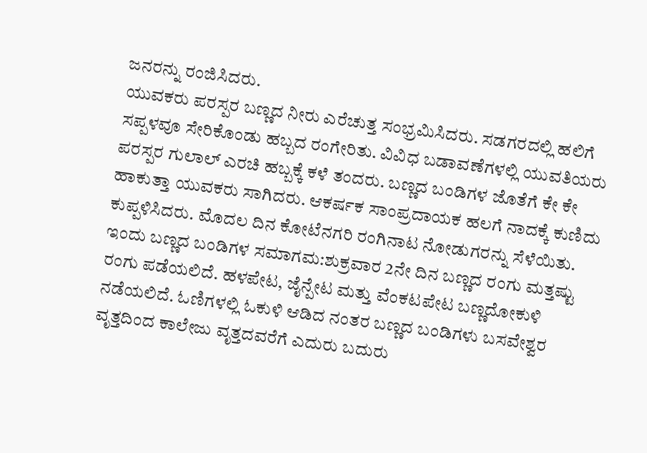ಜನರನ್ನು ರಂಜಿಸಿದರು.
ಯುವಕರು ಪರಸ್ಪರ ಬಣ್ಣದ ನೀರು ಎರೆಚುತ್ತ ಸಂಭ್ರಮಿಸಿದರು. ಸಡಗರದಲ್ಲಿ ಹಲಿಗೆ ಸಪ್ಪಳವೂ ಸೇರಿಕೊಂಡು ಹಬ್ಬದ ರಂಗೇರಿತು. ವಿವಿಧ ಬಡಾವಣೆಗಳಲ್ಲಿ ಯುವತಿಯರು ಪರಸ್ಪರ ಗುಲಾಲ್ ಎರಚಿ ಹಬ್ಬಕ್ಕೆ ಕಳೆ ತಂದರು. ಬಣ್ಣದ ಬಂಡಿಗಳ ಜೊತೆಗೆ ಕೇ ಕೇ ಹಾಕುತ್ತಾ ಯುವಕರು ಸಾಗಿದರು. ಆಕರ್ಷಕ ಸಾಂಪ್ರದಾಯಕ ಹಲಗೆ ನಾದಕ್ಕೆ ಕುಣಿದು ಕುಪ್ಪಳಿಸಿದರು. ಮೊದಲ ದಿನ ಕೋಟೆನಗರಿ ರಂಗಿನಾಟ ನೋಡುಗರನ್ನು ಸೆಳೆಯಿತು.
ಇಂದು ಬಣ್ಣದ ಬಂಡಿಗಳ ಸಮಾಗಮ:ಶುಕ್ರವಾರ 2ನೇ ದಿನ ಬಣ್ಣದ ರಂಗು ಮತ್ತಷ್ಟು ರಂಗು ಪಡೆಯಲಿದೆ. ಹಳಪೇಟ, ಜೈನ್ಪೇಟ ಮತ್ತು ವೆಂಕಟಪೇಟ ಬಣ್ಣದೋಕುಳಿ ನಡೆಯಲಿದೆ. ಓಣಿಗಳಲ್ಲಿ ಓಕುಳಿ ಆಡಿದ ನಂತರ ಬಣ್ಣದ ಬಂಡಿಗಳು ಬಸವೇಶ್ವರ ವೃತ್ತದಿಂದ ಕಾಲೇಜು ವೃತ್ತದವರೆಗೆ ಎದುರು ಬದುರು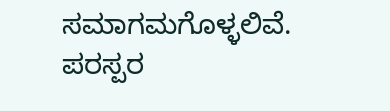ಸಮಾಗಮಗೊಳ್ಳಲಿವೆ. ಪರಸ್ಪರ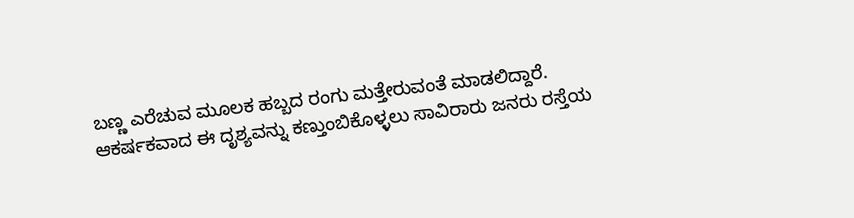ಬಣ್ಣ ಎರೆಚುವ ಮೂಲಕ ಹಬ್ಬದ ರಂಗು ಮತ್ತೇರುವಂತೆ ಮಾಡಲಿದ್ದಾರೆ. ಆಕರ್ಷಕವಾದ ಈ ದೃಶ್ಯವನ್ನು ಕಣ್ತುಂಬಿಕೊಳ್ಳಲು ಸಾವಿರಾರು ಜನರು ರಸ್ತೆಯ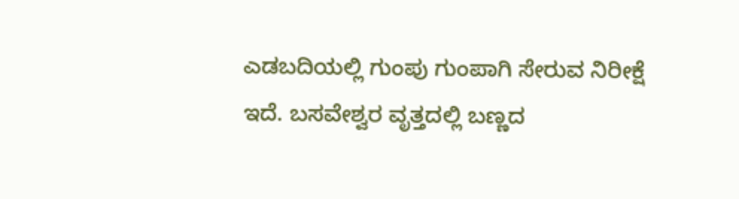ಎಡಬದಿಯಲ್ಲಿ ಗುಂಪು ಗುಂಪಾಗಿ ಸೇರುವ ನಿರೀಕ್ಷೆ ಇದೆ. ಬಸವೇಶ್ವರ ವೃತ್ತದಲ್ಲಿ ಬಣ್ಣದ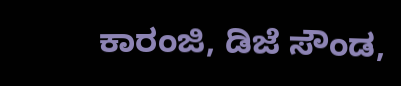ಕಾರಂಜಿ, ಡಿಜೆ ಸೌಂಡ,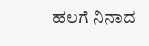ಹಲಗೆ ನಿನಾದ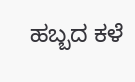ಹಬ್ಬದ ಕಳೆ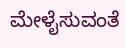ಮೇಳೈಸುವಂತೆ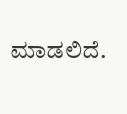ಮಾಡಲಿದೆ.